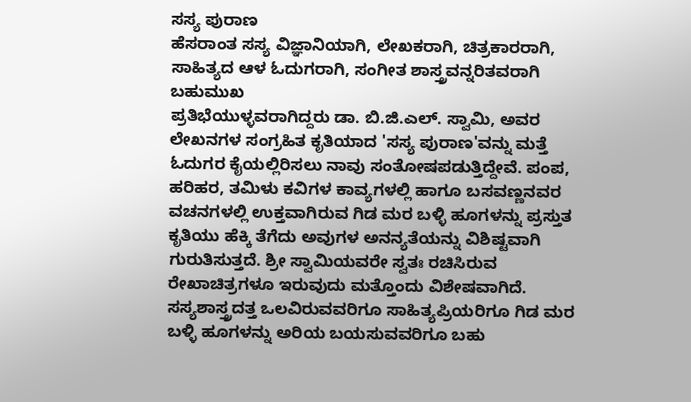ಸಸ್ಯ ಪುರಾಣ
ಹೆಸರಾಂತ ಸಸ್ಯ ವಿಜ್ಞಾನಿಯಾಗಿ, ಲೇಖಕರಾಗಿ, ಚಿತ್ರಕಾರರಾಗಿ, ಸಾಹಿತ್ಯದ ಆಳ ಓದುಗರಾಗಿ, ಸಂಗೀತ ಶಾಸ್ತ್ರವನ್ನರಿತವರಾಗಿ ಬಹುಮುಖ
ಪ್ರತಿಭೆಯುಳ್ಳವರಾಗಿದ್ದರು ಡಾ. ಬಿ.ಜಿ.ಎಲ್. ಸ್ವಾಮಿ, ಅವರ ಲೇಖನಗಳ ಸಂಗ್ರಹಿತ ಕೃತಿಯಾದ 'ಸಸ್ಯ ಪುರಾಣ'ವನ್ನು ಮತ್ತೆ ಓದುಗರ ಕೈಯಲ್ಲಿರಿಸಲು ನಾವು ಸಂತೋಷಪಡುತ್ತಿದ್ದೇವೆ. ಪಂಪ, ಹರಿಹರ, ತಮಿಳು ಕವಿಗಳ ಕಾವ್ಯಗಳಲ್ಲಿ ಹಾಗೂ ಬಸವಣ್ಣನವರ ವಚನಗಳಲ್ಲಿ ಉಕ್ತವಾಗಿರುವ ಗಿಡ ಮರ ಬಳ್ಳಿ ಹೂಗಳನ್ನು ಪ್ರಸ್ತುತ ಕೃತಿಯು ಹೆಕ್ಕಿ ತೆಗೆದು ಅವುಗಳ ಅನನ್ಯತೆಯನ್ನು ವಿಶಿಷ್ಟವಾಗಿ ಗುರುತಿಸುತ್ತದೆ. ಶ್ರೀ ಸ್ವಾಮಿಯವರೇ ಸ್ವತಃ ರಚಿಸಿರುವ ರೇಖಾಚಿತ್ರಗಳೂ ಇರುವುದು ಮತ್ತೊಂದು ವಿಶೇಷವಾಗಿದೆ. ಸಸ್ಯಶಾಸ್ತ್ರದತ್ತ ಒಲವಿರುವವರಿಗೂ ಸಾಹಿತ್ಯಪ್ರಿಯರಿಗೂ ಗಿಡ ಮರ ಬಳ್ಳಿ ಹೂಗಳನ್ನು ಅರಿಯ ಬಯಸುವವರಿಗೂ ಬಹು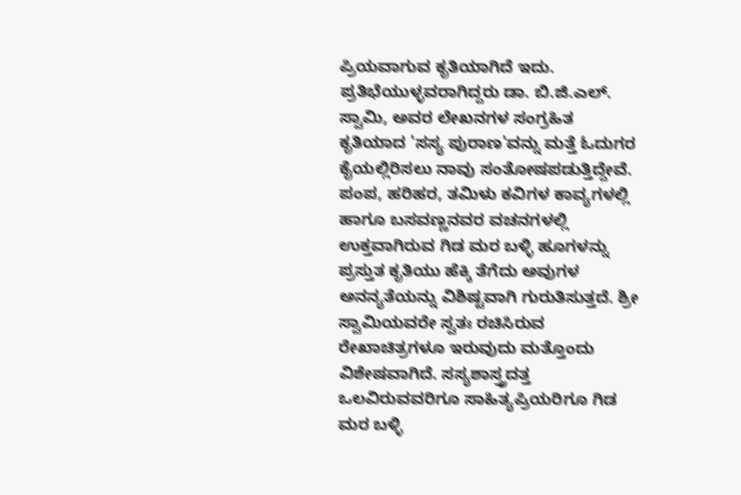ಪ್ರಿಯವಾಗುವ ಕೃತಿಯಾಗಿದೆ ಇದು.
ಪ್ರತಿಭೆಯುಳ್ಳವರಾಗಿದ್ದರು ಡಾ. ಬಿ.ಜಿ.ಎಲ್. ಸ್ವಾಮಿ, ಅವರ ಲೇಖನಗಳ ಸಂಗ್ರಹಿತ ಕೃತಿಯಾದ 'ಸಸ್ಯ ಪುರಾಣ'ವನ್ನು ಮತ್ತೆ ಓದುಗರ ಕೈಯಲ್ಲಿರಿಸಲು ನಾವು ಸಂತೋಷಪಡುತ್ತಿದ್ದೇವೆ. ಪಂಪ, ಹರಿಹರ, ತಮಿಳು ಕವಿಗಳ ಕಾವ್ಯಗಳಲ್ಲಿ ಹಾಗೂ ಬಸವಣ್ಣನವರ ವಚನಗಳಲ್ಲಿ ಉಕ್ತವಾಗಿರುವ ಗಿಡ ಮರ ಬಳ್ಳಿ ಹೂಗಳನ್ನು ಪ್ರಸ್ತುತ ಕೃತಿಯು ಹೆಕ್ಕಿ ತೆಗೆದು ಅವುಗಳ ಅನನ್ಯತೆಯನ್ನು ವಿಶಿಷ್ಟವಾಗಿ ಗುರುತಿಸುತ್ತದೆ. ಶ್ರೀ ಸ್ವಾಮಿಯವರೇ ಸ್ವತಃ ರಚಿಸಿರುವ ರೇಖಾಚಿತ್ರಗಳೂ ಇರುವುದು ಮತ್ತೊಂದು ವಿಶೇಷವಾಗಿದೆ. ಸಸ್ಯಶಾಸ್ತ್ರದತ್ತ ಒಲವಿರುವವರಿಗೂ ಸಾಹಿತ್ಯಪ್ರಿಯರಿಗೂ ಗಿಡ ಮರ ಬಳ್ಳಿ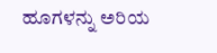ಹೂಗಳನ್ನು ಅರಿಯ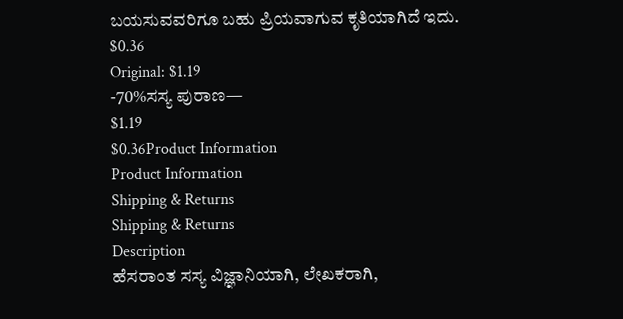ಬಯಸುವವರಿಗೂ ಬಹು ಪ್ರಿಯವಾಗುವ ಕೃತಿಯಾಗಿದೆ ಇದು.
$0.36
Original: $1.19
-70%ಸಸ್ಯ ಪುರಾಣ—
$1.19
$0.36Product Information
Product Information
Shipping & Returns
Shipping & Returns
Description
ಹೆಸರಾಂತ ಸಸ್ಯ ವಿಜ್ಞಾನಿಯಾಗಿ, ಲೇಖಕರಾಗಿ,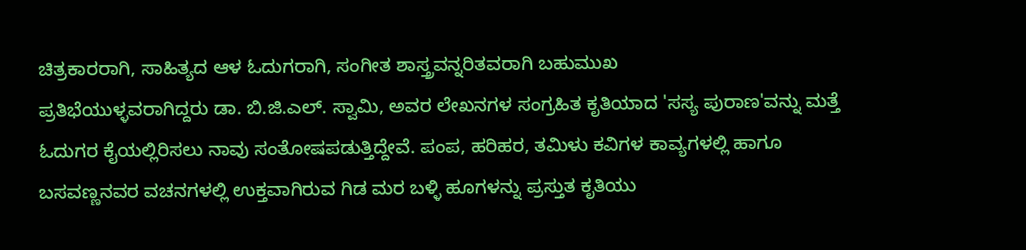ಚಿತ್ರಕಾರರಾಗಿ, ಸಾಹಿತ್ಯದ ಆಳ ಓದುಗರಾಗಿ, ಸಂಗೀತ ಶಾಸ್ತ್ರವನ್ನರಿತವರಾಗಿ ಬಹುಮುಖ
ಪ್ರತಿಭೆಯುಳ್ಳವರಾಗಿದ್ದರು ಡಾ. ಬಿ.ಜಿ.ಎಲ್. ಸ್ವಾಮಿ, ಅವರ ಲೇಖನಗಳ ಸಂಗ್ರಹಿತ ಕೃತಿಯಾದ 'ಸಸ್ಯ ಪುರಾಣ'ವನ್ನು ಮತ್ತೆ ಓದುಗರ ಕೈಯಲ್ಲಿರಿಸಲು ನಾವು ಸಂತೋಷಪಡುತ್ತಿದ್ದೇವೆ. ಪಂಪ, ಹರಿಹರ, ತಮಿಳು ಕವಿಗಳ ಕಾವ್ಯಗಳಲ್ಲಿ ಹಾಗೂ ಬಸವಣ್ಣನವರ ವಚನಗಳಲ್ಲಿ ಉಕ್ತವಾಗಿರುವ ಗಿಡ ಮರ ಬಳ್ಳಿ ಹೂಗಳನ್ನು ಪ್ರಸ್ತುತ ಕೃತಿಯು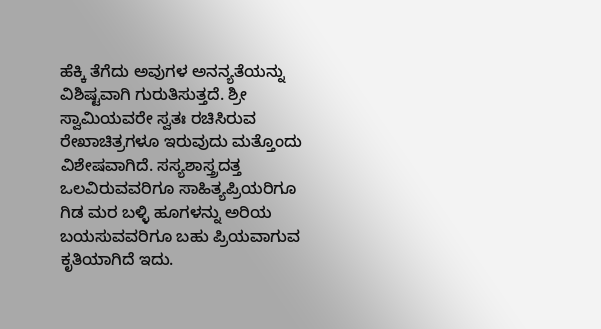ಹೆಕ್ಕಿ ತೆಗೆದು ಅವುಗಳ ಅನನ್ಯತೆಯನ್ನು ವಿಶಿಷ್ಟವಾಗಿ ಗುರುತಿಸುತ್ತದೆ. ಶ್ರೀ ಸ್ವಾಮಿಯವರೇ ಸ್ವತಃ ರಚಿಸಿರುವ ರೇಖಾಚಿತ್ರಗಳೂ ಇರುವುದು ಮತ್ತೊಂದು ವಿಶೇಷವಾಗಿದೆ. ಸಸ್ಯಶಾಸ್ತ್ರದತ್ತ ಒಲವಿರುವವರಿಗೂ ಸಾಹಿತ್ಯಪ್ರಿಯರಿಗೂ ಗಿಡ ಮರ ಬಳ್ಳಿ ಹೂಗಳನ್ನು ಅರಿಯ ಬಯಸುವವರಿಗೂ ಬಹು ಪ್ರಿಯವಾಗುವ ಕೃತಿಯಾಗಿದೆ ಇದು.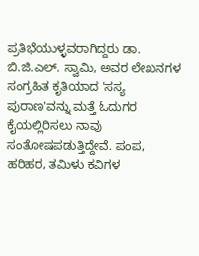ಪ್ರತಿಭೆಯುಳ್ಳವರಾಗಿದ್ದರು ಡಾ. ಬಿ.ಜಿ.ಎಲ್. ಸ್ವಾಮಿ, ಅವರ ಲೇಖನಗಳ ಸಂಗ್ರಹಿತ ಕೃತಿಯಾದ 'ಸಸ್ಯ ಪುರಾಣ'ವನ್ನು ಮತ್ತೆ ಓದುಗರ ಕೈಯಲ್ಲಿರಿಸಲು ನಾವು ಸಂತೋಷಪಡುತ್ತಿದ್ದೇವೆ. ಪಂಪ, ಹರಿಹರ, ತಮಿಳು ಕವಿಗಳ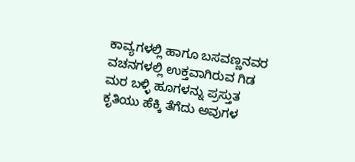ಕಾವ್ಯಗಳಲ್ಲಿ ಹಾಗೂ ಬಸವಣ್ಣನವರ ವಚನಗಳಲ್ಲಿ ಉಕ್ತವಾಗಿರುವ ಗಿಡ ಮರ ಬಳ್ಳಿ ಹೂಗಳನ್ನು ಪ್ರಸ್ತುತ ಕೃತಿಯು ಹೆಕ್ಕಿ ತೆಗೆದು ಅವುಗಳ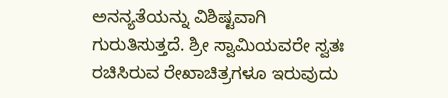ಅನನ್ಯತೆಯನ್ನು ವಿಶಿಷ್ಟವಾಗಿ ಗುರುತಿಸುತ್ತದೆ. ಶ್ರೀ ಸ್ವಾಮಿಯವರೇ ಸ್ವತಃ ರಚಿಸಿರುವ ರೇಖಾಚಿತ್ರಗಳೂ ಇರುವುದು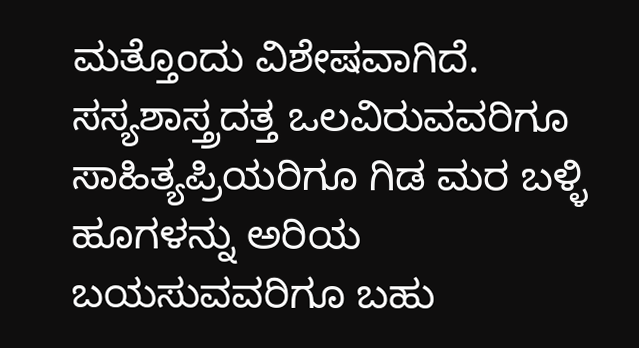ಮತ್ತೊಂದು ವಿಶೇಷವಾಗಿದೆ. ಸಸ್ಯಶಾಸ್ತ್ರದತ್ತ ಒಲವಿರುವವರಿಗೂ ಸಾಹಿತ್ಯಪ್ರಿಯರಿಗೂ ಗಿಡ ಮರ ಬಳ್ಳಿ ಹೂಗಳನ್ನು ಅರಿಯ ಬಯಸುವವರಿಗೂ ಬಹು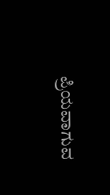ಪ್ರಿಯವಾಗುವ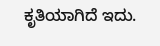ಕೃತಿಯಾಗಿದೆ ಇದು.